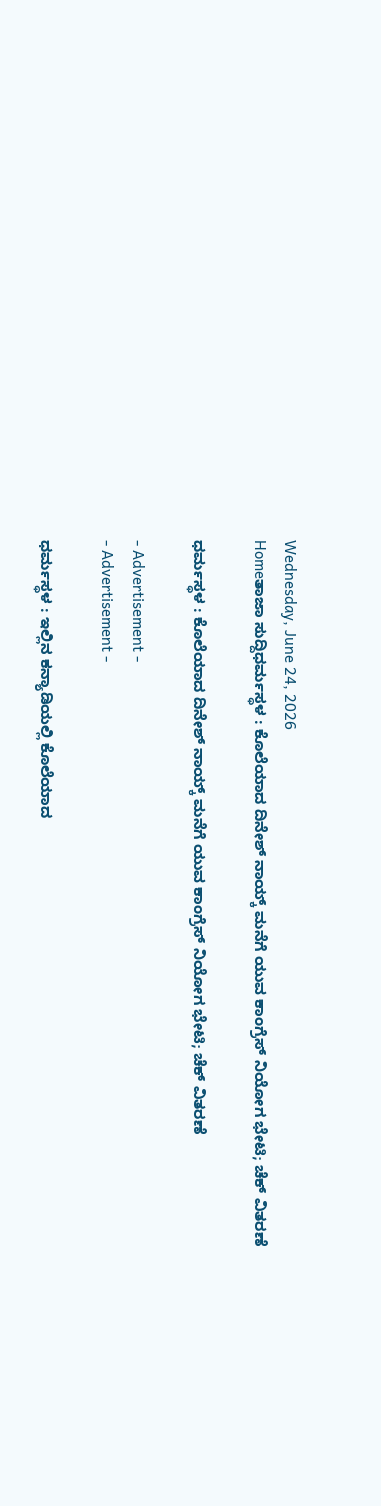Wednesday, June 24, 2026
Homeತಾಜಾ ಸುದ್ದಿಧರ್ಮಸ್ಥಳ : ಕೊಲೆಯಾದ ದಿನೇಶ್ ನಾಯ್ಕ್ ಮನೆಗೆ ಯುವ ಕಾಂಗ್ರೆಸ್ ನಿಯೋಗ ಭೇಟಿ; ಚೆಕ್ ವಿತರಣೆ

ಧರ್ಮಸ್ಥಳ : ಕೊಲೆಯಾದ ದಿನೇಶ್ ನಾಯ್ಕ್ ಮನೆಗೆ ಯುವ ಕಾಂಗ್ರೆಸ್ ನಿಯೋಗ ಭೇಟಿ; ಚೆಕ್ ವಿತರಣೆ

- Advertisement -
- Advertisement -

ಧರ್ಮಸ್ಥಳ : ಇಲ್ಲಿನ ಕನ್ಯಾಡಿಯಲ್ಲಿ ಕೊಲೆಯಾದ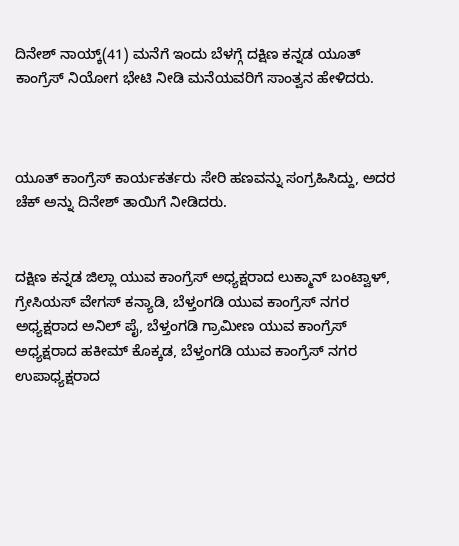ದಿನೇಶ್ ನಾಯ್ಕ್(41) ಮನೆಗೆ ಇಂದು ಬೆಳಗ್ಗೆ ದಕ್ಷಿಣ ಕನ್ನಡ ಯೂತ್ ಕಾಂಗ್ರೆಸ್ ನಿಯೋಗ ಭೇಟಿ ನೀಡಿ ಮನೆಯವರಿಗೆ ಸಾಂತ್ವನ ಹೇಳಿದರು.



ಯೂತ್ ಕಾಂಗ್ರೆಸ್ ಕಾರ್ಯಕರ್ತರು ಸೇರಿ ಹಣವನ್ನು ಸಂಗ್ರಹಿಸಿದ್ದು, ಅದರ ಚೆಕ್ ಅನ್ನು ದಿನೇಶ್ ತಾಯಿಗೆ ನೀಡಿದರು.


ದಕ್ಷಿಣ ಕನ್ನಡ ಜಿಲ್ಲಾ ಯುವ ಕಾಂಗ್ರೆಸ್ ಅಧ್ಯಕ್ಷರಾದ ಲುಕ್ಮಾನ್ ಬಂಟ್ವಾಳ್, ಗ್ರೇಸಿಯಸ್ ವೇಗಸ್ ಕನ್ಯಾಡಿ, ಬೆಳ್ತಂಗಡಿ ಯುವ ಕಾಂಗ್ರೆಸ್ ನಗರ ಅಧ್ಯಕ್ಷರಾದ ಅನಿಲ್ ಪೈ, ಬೆಳ್ತಂಗಡಿ ಗ್ರಾಮೀಣ ಯುವ ಕಾಂಗ್ರೆಸ್ ಅಧ್ಯಕ್ಷರಾದ ಹಕೀಮ್ ಕೊಕ್ಕಡ, ಬೆಳ್ತಂಗಡಿ ಯುವ ಕಾಂಗ್ರೆಸ್ ನಗರ ಉಪಾಧ್ಯಕ್ಷರಾದ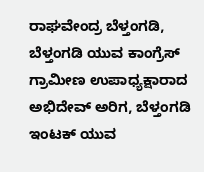ರಾಘವೇಂದ್ರ ಬೆಳ್ತಂಗಡಿ, ಬೆಳ್ತಂಗಡಿ ಯುವ ಕಾಂಗ್ರೆಸ್ ಗ್ರಾಮೀಣ ಉಪಾಧ್ಯಕ್ಷಾರಾದ ಅಭಿದೇವ್ ಅರಿಗ, ಬೆಳ್ತಂಗಡಿ ಇಂಟಕ್ ಯುವ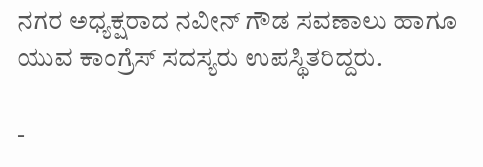ನಗರ ಅಧ್ಯಕ್ಷರಾದ ನವೀನ್ ಗೌಡ ಸವಣಾಲು ಹಾಗೂ ಯುವ ಕಾಂಗ್ರೆಸ್ ಸದಸ್ಯರು ಉಪಸ್ಥಿತರಿದ್ದರು.

-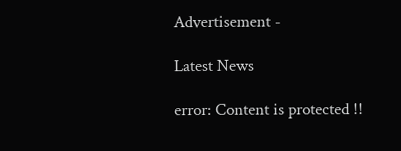Advertisement -

Latest News

error: Content is protected !!